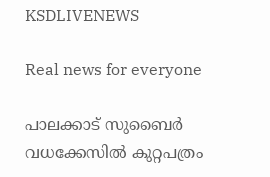KSDLIVENEWS

Real news for everyone

പാലക്കാട്‌ സുബൈര്‍ വധക്കേസില്‍ കുറ്റപത്രം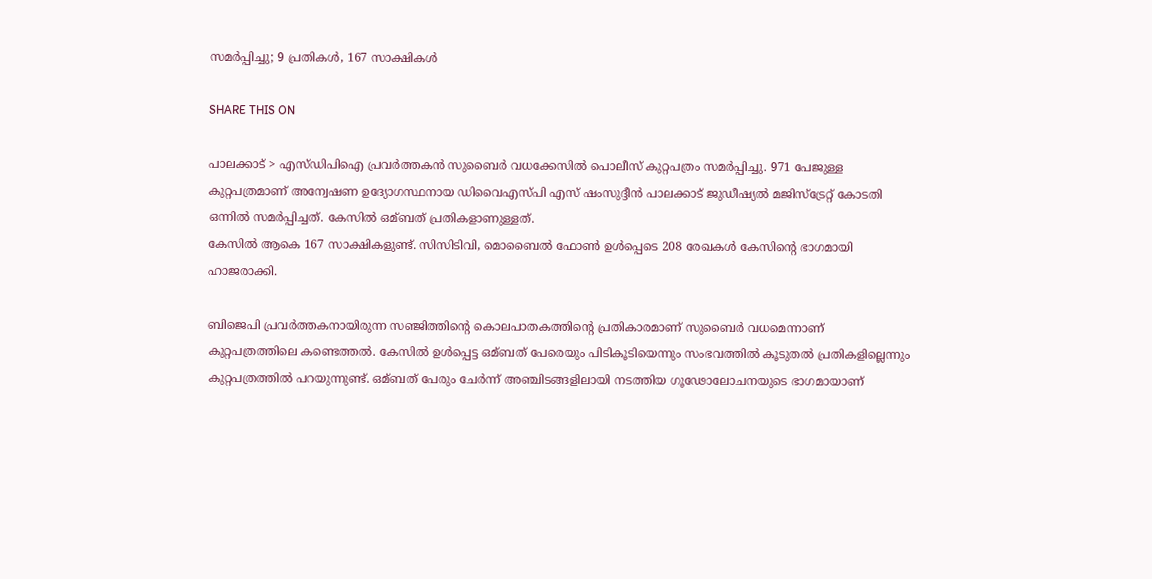സമര്‍പ്പിച്ചു; 9 പ്രതികള്‍, 167 സാക്ഷികള്‍

SHARE THIS ON

പാലക്കാട് > എസ്ഡിപിഐ പ്രവര്‍ത്തകന്‍ സുബൈര്‍ വധക്കേസില്‍ പൊലീസ് കുറ്റപത്രം സമര്‍പ്പിച്ചു. 971 പേജുള്ള കുറ്റപത്രമാണ് അന്വേഷണ ഉദ്യോഗസ്ഥനായ ഡിവൈഎസ്പി എസ് ഷംസുദ്ദീന്‍ പാലക്കാട് ജുഡീഷ്യല്‍ മജിസ്ട്രേറ്റ് കോടതി ഒന്നില്‍ സമര്‍പ്പിച്ചത്. കേസില്‍ ഒമ്ബത് പ്രതികളാണുള്ളത്.
കേസില്‍ ആകെ 167 സാക്ഷികളുണ്ട്. സിസിടിവി, മൊബൈല്‍ ഫോണ്‍ ഉള്‍പ്പെടെ 208 രേഖകള്‍ കേസിന്റെ ഭാഗമായി ഹാജരാക്കി.

ബിജെപി പ്രവര്‍ത്തകനായിരുന്ന സഞ്ജിത്തിന്റെ കൊലപാതകത്തിന്റെ പ്രതികാരമാണ് സുബൈര്‍ വധമെന്നാണ് കുറ്റപത്രത്തിലെ കണ്ടെത്തല്‍. കേസില്‍ ഉള്‍പ്പെട്ട ഒമ്ബത് പേരെയും പിടികൂടിയെന്നും സംഭവത്തില്‍ കൂടുതല്‍ പ്രതികളില്ലെന്നും കുറ്റപത്രത്തില്‍ പറയുന്നുണ്ട്. ഒമ്ബത് പേരും ചേര്‍ന്ന് അഞ്ചിടങ്ങളിലായി നടത്തിയ ഗൂഢോലോചനയുടെ ഭാഗമായാണ്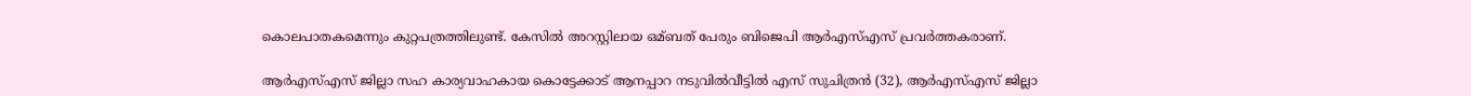കൊലപാതകമെന്നും കുറ്റപത്രത്തിലുണ്ട്. കേസില്‍ അറസ്റ്റിലായ ഒമ്ബത് പേരും ബിജെപി ആര്‍എസ്‌എസ് പ്രവര്‍ത്തകരാണ്.

ആര്‍എസ്‌എസ് ജില്ലാ സഹ കാര്യവാഹകായ കൊട്ടേക്കാട് ആനപ്പാറ നടുവില്‍വീട്ടില്‍ എസ് സുചിത്രന്‍ (32), ആര്‍എസ്‌എസ് ജില്ലാ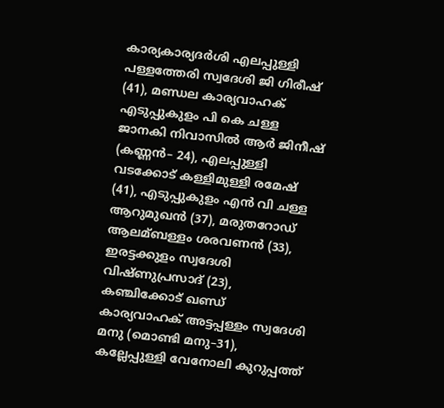കാര്യകാര്യദര്‍ശി എലപ്പുള്ളി പള്ളത്തേരി സ്വദേശി ജി ഗിരീഷ് (41), മണ്ഡല കാര്യവാഹക് എടുപ്പുകുളം പി കെ ചള്ള ജാനകി നിവാസില്‍ ആര്‍ ജിനീഷ് (കണ്ണന്‍– 24), എലപ്പുള്ളി വടക്കോട് കള്ളിമുള്ളി രമേഷ് (41), എടുപ്പുകുളം എന്‍ വി ചള്ള ആറുമുഖന്‍ (37), മരുതറോഡ് ആലമ്ബള്ളം ശരവണന്‍ (33), ഇരട്ടക്കുളം സ്വദേശി വിഷ്ണുപ്രസാദ് (23), കഞ്ചിക്കോട് ഖണ്ഡ് കാര്യവാഹക് അട്ടപ്പള്ളം സ്വദേശി മനു (മൊണ്ടി മനു–31), കല്ലേപ്പുള്ളി വേനോലി കുറുപ്പത്ത്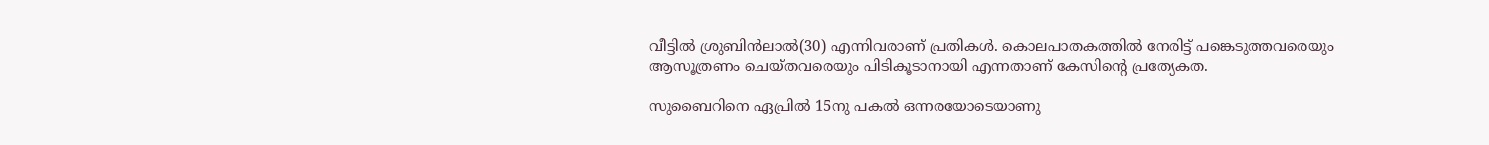വീട്ടില്‍ ശ്രുബിന്‍ലാല്‍(30) എന്നിവരാണ് പ്രതികള്‍. കൊലപാതകത്തില്‍ നേരിട്ട് പങ്കെടുത്തവരെയും ആസൂത്രണം ചെയ്തവരെയും പിടികൂടാനായി എന്നതാണ് കേസിന്റെ പ്രത്യേകത.

സുബൈറിനെ ഏപ്രില്‍ 15നു പകല്‍ ഒന്നരയോടെയാണു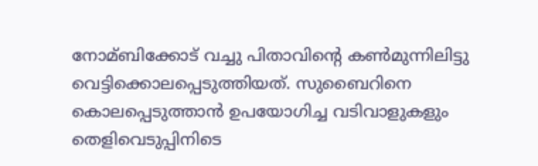നോമ്ബിക്കോട് വച്ചു പിതാവിന്റെ കണ്‍മുന്നിലിട്ടു വെട്ടിക്കൊലപ്പെടുത്തിയത്. സുബൈറിനെ കൊലപ്പെടുത്താന്‍ ഉപയോഗിച്ച വടിവാളുകളും തെളിവെടുപ്പിനിടെ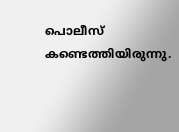പൊലീസ് കണ്ടെത്തിയിരുന്നു.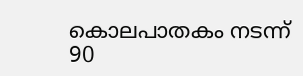കൊലപാതകം നടന്ന് 90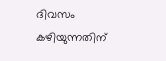ദിവസം കഴിയുന്നതിന്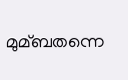മുമ്ബതന്നെ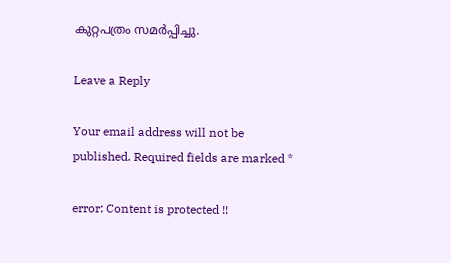കുറ്റപത്രം സമര്‍പ്പിച്ചു.

Leave a Reply

Your email address will not be published. Required fields are marked *

error: Content is protected !!